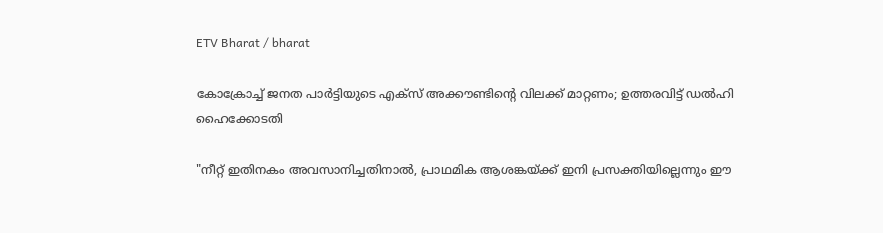ETV Bharat / bharat

കോക്രോച്ച് ജനത പാർട്ടിയുടെ എക്‌സ് അക്കൗണ്ടിൻ്റെ വിലക്ക് മാറ്റണം; ഉത്തരവിട്ട് ഡൽഹി ഹൈക്കോടതി

"നീറ്റ് ഇതിനകം അവസാനിച്ചതിനാൽ, പ്രാഥമിക ആശങ്കയ്ക്ക് ഇനി പ്രസക്തിയില്ലെന്നും ഈ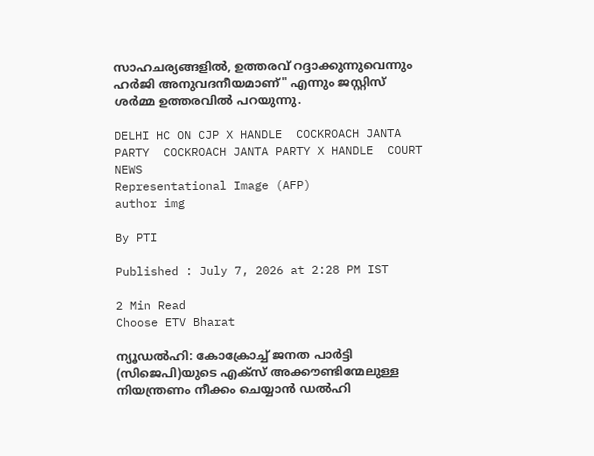സാഹചര്യങ്ങളിൽ, ഉത്തരവ് റദ്ദാക്കുന്നുവെന്നും ഹർജി അനുവദനീയമാണ്" എന്നും ജസ്റ്റിസ് ശർമ്മ ഉത്തരവിൽ പറയുന്നു.

DELHI HC ON CJP X HANDLE  COCKROACH JANTA PARTY  COCKROACH JANTA PARTY X HANDLE  COURT NEWS
Representational Image (AFP)
author img

By PTI

Published : July 7, 2026 at 2:28 PM IST

2 Min Read
Choose ETV Bharat

ന്യൂഡൽഹി: കോക്രോച്ച് ജനത പാർട്ടി (സിജെപി)യുടെ എക്‌സ് അക്കൗണ്ടിന്മേലുള്ള നിയന്ത്രണം നീക്കം ചെയ്യാൻ ഡൽഹി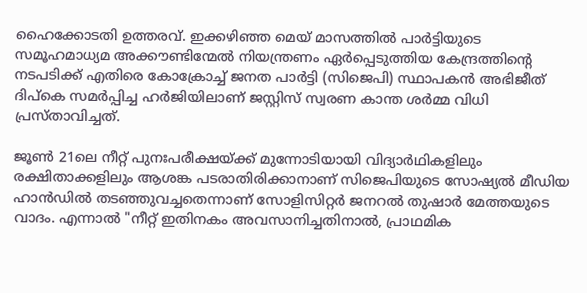ഹൈക്കോടതി ഉത്തരവ്. ഇക്കഴിഞ്ഞ മെയ്‌ മാസത്തിൽ പാർട്ടിയുടെ സമൂഹമാധ്യമ അക്കൗണ്ടിന്മേൽ നിയന്ത്രണം ഏർപ്പെടുത്തിയ കേന്ദ്രത്തിൻ്റെ നടപടിക്ക് എതിരെ കോക്രോച്ച് ജനത പാർട്ടി (സിജെപി) സ്ഥാപകൻ അഭിജീത് ദിപ്കെ സമർപ്പിച്ച ഹർജിയിലാണ് ജസ്റ്റിസ് സ്വരണ കാന്ത ശർമ്മ വിധി പ്രസ്‌താവിച്ചത്.

ജൂൺ 21ലെ നീറ്റ് പുനഃപരീക്ഷയ്ക്ക് മുന്നോടിയായി വിദ്യാർഥികളിലും രക്ഷിതാക്കളിലും ആശങ്ക പടരാതിരിക്കാനാണ് സിജെപിയുടെ സോഷ്യൽ മീഡിയ ഹാൻഡിൽ തടഞ്ഞുവച്ചതെന്നാണ് സോളിസിറ്റർ ജനറൽ തുഷാർ മേത്തയുടെ വാദം. എന്നാൽ "നീറ്റ് ഇതിനകം അവസാനിച്ചതിനാൽ, പ്രാഥമിക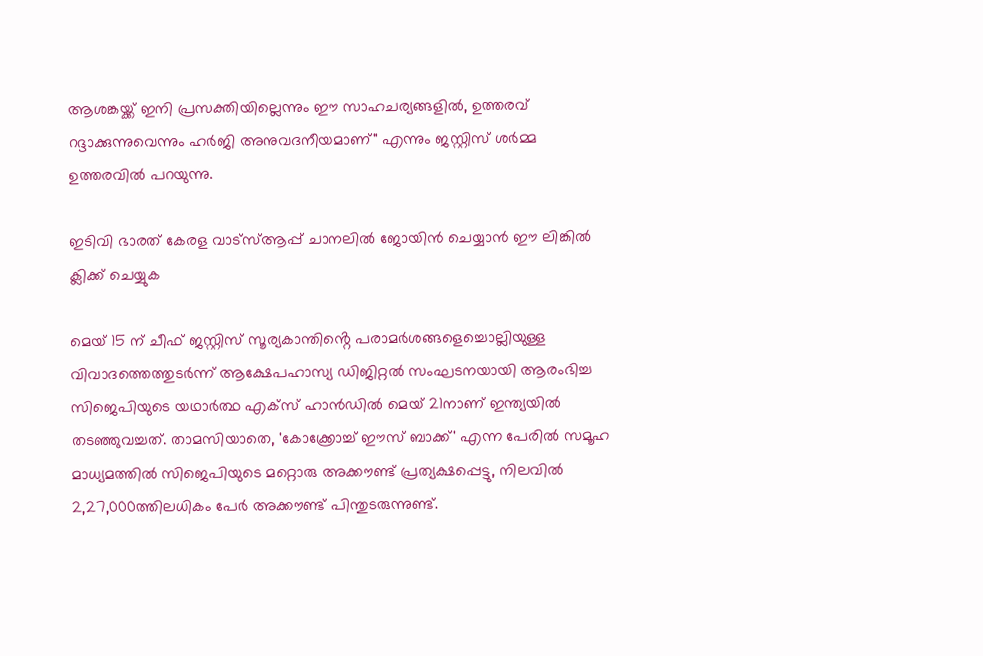ആശങ്കയ്ക്ക് ഇനി പ്രസക്തിയില്ലെന്നും ഈ സാഹചര്യങ്ങളിൽ, ഉത്തരവ് റദ്ദാക്കുന്നുവെന്നും ഹർജി അനുവദനീയമാണ്" എന്നും ജസ്റ്റിസ് ശർമ്മ ഉത്തരവിൽ പറയുന്നു.

ഇടിവി ഭാരത് കേരള വാട്‌സ്‌ആപ്പ് ചാനലില്‍ ജോയിന്‍ ചെയ്യാന്‍ ഈ ലിങ്കില്‍ ക്ലിക്ക് ചെയ്യുക

മെയ് 15 ന് ചീഫ് ജസ്റ്റിസ് സൂര്യകാന്തിൻ്റെ പരാമർശങ്ങളെച്ചൊല്ലിയുള്ള വിവാദത്തെത്തുടർന്ന് ആക്ഷേപഹാസ്യ ഡിജിറ്റൽ സംഘടനയായി ആരംഭിച്ച സിജെപിയുടെ യഥാർത്ഥ എക്‌സ് ഹാൻഡിൽ മെയ് 21നാണ് ഇന്ത്യയിൽ തടഞ്ഞുവച്ചത്. താമസിയാതെ, 'കോക്ക്രോച്ച് ഈസ് ബാക്ക്' എന്ന പേരിൽ സമൂഹ മാധ്യമത്തിൽ സിജെപിയുടെ മറ്റൊരു അക്കൗണ്ട് പ്രത്യക്ഷപ്പെട്ടു, നിലവിൽ 2,27,000ത്തിലധികം പേർ അക്കൗണ്ട് പിന്തുടരുന്നുണ്ട്.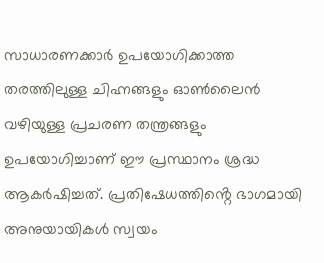സാധാരണക്കാർ ഉപയോഗിക്കാത്ത തരത്തിലുള്ള ചിഹ്നങ്ങളും ഓൺലൈൻ വഴിയുള്ള പ്രചരണ തന്ത്രങ്ങളും ഉപയോഗിച്ചാണ് ഈ പ്രസ്ഥാനം ശ്രദ്ധ ആകർഷിച്ചത്. പ്രതിഷേധത്തിൻ്റെ ഭാഗമായി അനുയായികൾ സ്വയം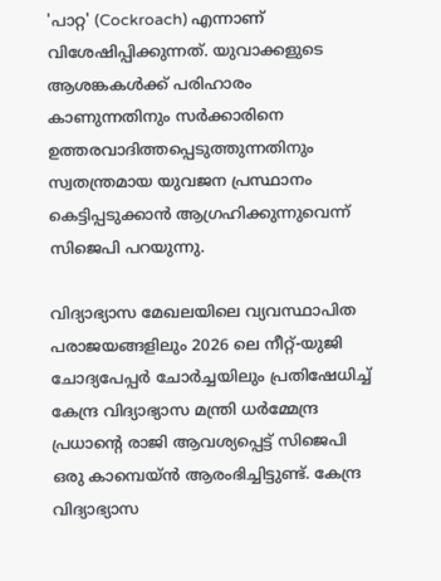'പാറ്റ' (Cockroach) എന്നാണ് വിശേഷിപ്പിക്കുന്നത്. യുവാക്കളുടെ ആശങ്കകൾക്ക് പരിഹാരം കാണുന്നതിനും സർക്കാരിനെ ഉത്തരവാദിത്തപ്പെടുത്തുന്നതിനും സ്വതന്ത്രമായ യുവജന പ്രസ്ഥാനം കെട്ടിപ്പടുക്കാൻ ആഗ്രഹിക്കുന്നുവെന്ന് സിജെപി പറയുന്നു.

വിദ്യാഭ്യാസ മേഖലയിലെ വ്യവസ്ഥാപിത പരാജയങ്ങളിലും 2026 ലെ നീറ്റ്-യുജി ചോദ്യപേപ്പർ ചോർച്ചയിലും പ്രതിഷേധിച്ച് കേന്ദ്ര വിദ്യാഭ്യാസ മന്ത്രി ധർമ്മേന്ദ്ര പ്രധാൻ്റെ രാജി ആവശ്യപ്പെട്ട് സിജെപി ഒരു കാമ്പെയ്ൻ ആരംഭിച്ചിട്ടുണ്ട്. കേന്ദ്ര വിദ്യാഭ്യാസ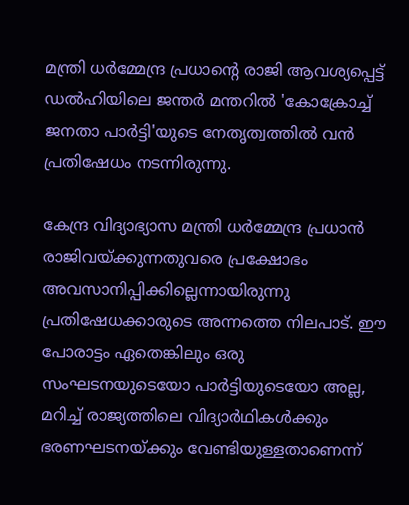മന്ത്രി ധർമ്മേന്ദ്ര പ്രധാൻ്റെ രാജി ആവശ്യപ്പെട്ട് ഡൽഹിയിലെ ജന്തർ മന്തറിൽ 'കോക്രോച്ച് ജനതാ പാർട്ടി'യുടെ നേതൃത്വത്തിൽ വൻ പ്രതിഷേധം നടന്നിരുന്നു.

കേന്ദ്ര വിദ്യാഭ്യാസ മന്ത്രി ധർമ്മേന്ദ്ര പ്രധാൻ രാജിവയ്ക്കുന്നതുവരെ പ്രക്ഷോഭം അവസാനിപ്പിക്കില്ലെന്നായിരുന്നു പ്രതിഷേധക്കാരുടെ അന്നത്തെ നിലപാട്. ഈ പോരാട്ടം ഏതെങ്കിലും ഒരു സംഘടനയുടെയോ പാർട്ടിയുടെയോ അല്ല, മറിച്ച് രാജ്യത്തിലെ വിദ്യാർഥികൾക്കും ഭരണഘടനയ്ക്കും വേണ്ടിയുള്ളതാണെന്ന്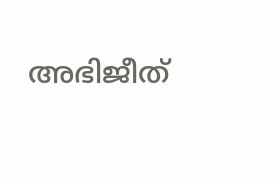അഭിജീത്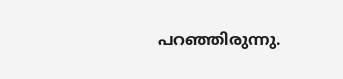പറഞ്ഞിരുന്നു.